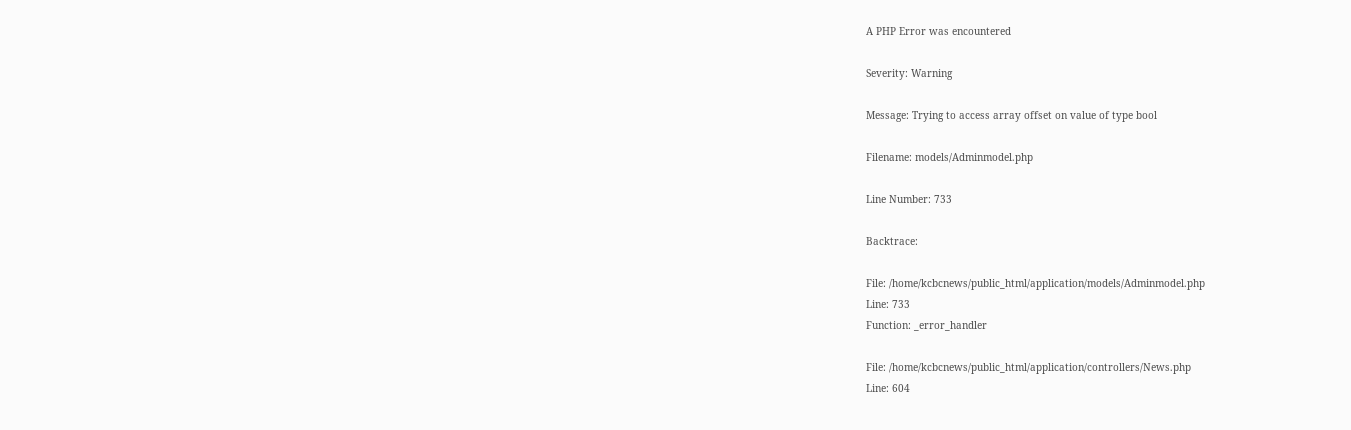A PHP Error was encountered

Severity: Warning

Message: Trying to access array offset on value of type bool

Filename: models/Adminmodel.php

Line Number: 733

Backtrace:

File: /home/kcbcnews/public_html/application/models/Adminmodel.php
Line: 733
Function: _error_handler

File: /home/kcbcnews/public_html/application/controllers/News.php
Line: 604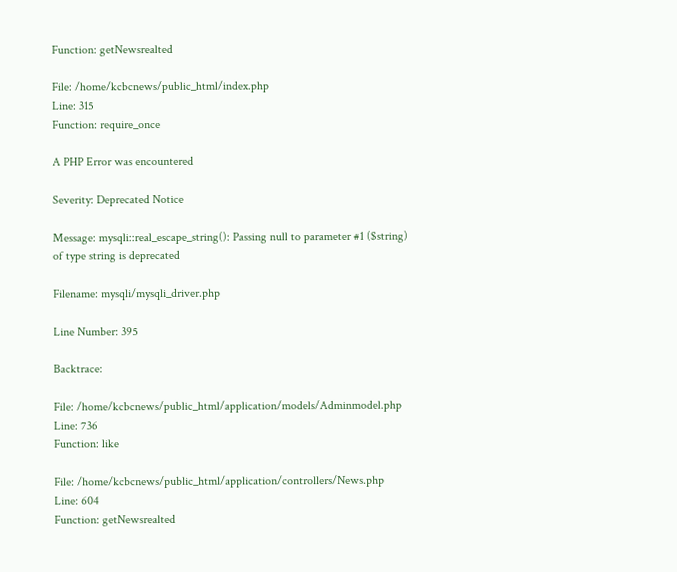Function: getNewsrealted

File: /home/kcbcnews/public_html/index.php
Line: 315
Function: require_once

A PHP Error was encountered

Severity: Deprecated Notice

Message: mysqli::real_escape_string(): Passing null to parameter #1 ($string) of type string is deprecated

Filename: mysqli/mysqli_driver.php

Line Number: 395

Backtrace:

File: /home/kcbcnews/public_html/application/models/Adminmodel.php
Line: 736
Function: like

File: /home/kcbcnews/public_html/application/controllers/News.php
Line: 604
Function: getNewsrealted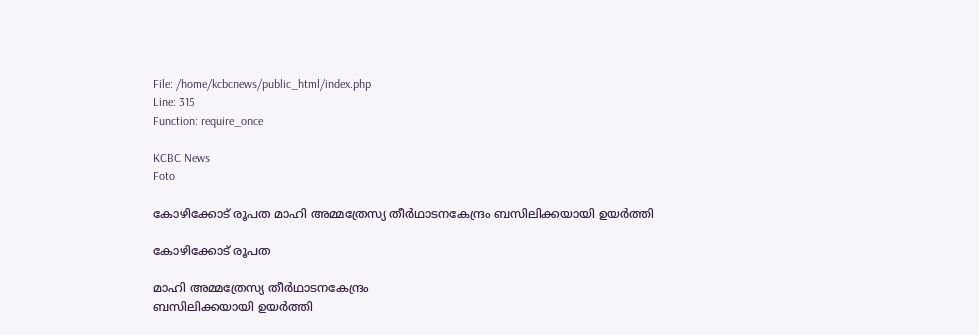File: /home/kcbcnews/public_html/index.php
Line: 315
Function: require_once

KCBC News
Foto

കോഴിക്കോട് രൂപത മാഹി അമ്മത്രേസ്യ തീര്‍ഥാടനകേന്ദ്രം ബസിലിക്കയായി ഉയര്‍ത്തി

കോഴിക്കോട് രൂപത

മാഹി അമ്മത്രേസ്യ തീര്‍ഥാടനകേന്ദ്രം
ബസിലിക്കയായി ഉയര്‍ത്തി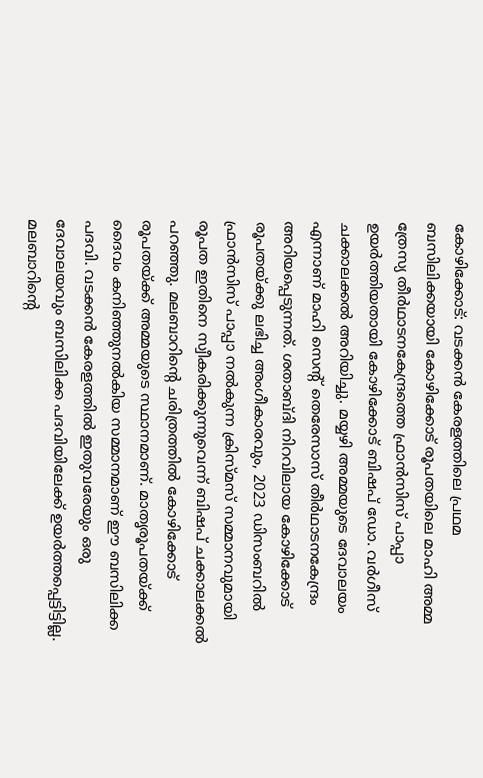കോഴിക്കോട്: വടക്കന്‍ കേരളത്തിലെ പ്രഥമ ബസിലിക്കയായി കോഴിക്കോട് രൂപതയിലെ മാഹി അമ്മ ത്രേസ്യ തീര്‍ഥാടനകേന്ദ്രത്തെ ഫ്രാന്‍സിസ് പാപ്പാ ഉയര്‍ത്തിയതായി കോഴിക്കോട് ബിഷപ് ഡോ. വര്‍ഗീസ് ചക്കാലക്കല്‍ അറിയിച്ചു. മയ്യഴി അമ്മയുടെ ദേവാലയം എന്നാണ് മാഹി സെന്റ് തെരേസാസ് തീര്‍ഥാടനകേന്ദ്രം അറിയപ്പെടുന്നത്. ശതാബ്ദി നിറവിലായ കോഴിക്കോട് രൂപതയ്ക്കു ലഭിച്ച അംഗീകാരവും, 2023 ഡിസംബറില്‍ ഫ്രാന്‍സിസ് പാപ്പാ നല്‍കുന്ന ക്രിസ്മസ് സമ്മാനവുമായി രൂപത ഇതിനെ സ്വീകരിക്കുന്നുവെന്ന് ബിഷപ് ചക്കാലക്കല്‍ പറഞ്ഞു. മലബാറിന്റെ ചരിത്രത്തില്‍ കോഴിക്കോട് രൂപതയ്ക്ക് അമ്മയുടെ സ്ഥാനമാണ്. മാതൃരൂപതയ്ക്ക് ദൈവം കനിഞ്ഞുനല്‍കിയ സമ്മാനമാണ് ഈ ബസിലിക്ക പദവി. വടക്കന്‍ കേരളത്തില്‍ ഇതുവരേയും ഒരു ദേവാലയവും ബസിലിക്ക പദവിയിലേക്ക് ഉയര്‍ത്തപ്പെട്ടിട്ടില്ല. മലബാറിന്റെ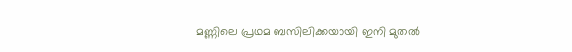മണ്ണിലെ പ്രഥമ ബസിലിക്കയായി ഇനി മുതല്‍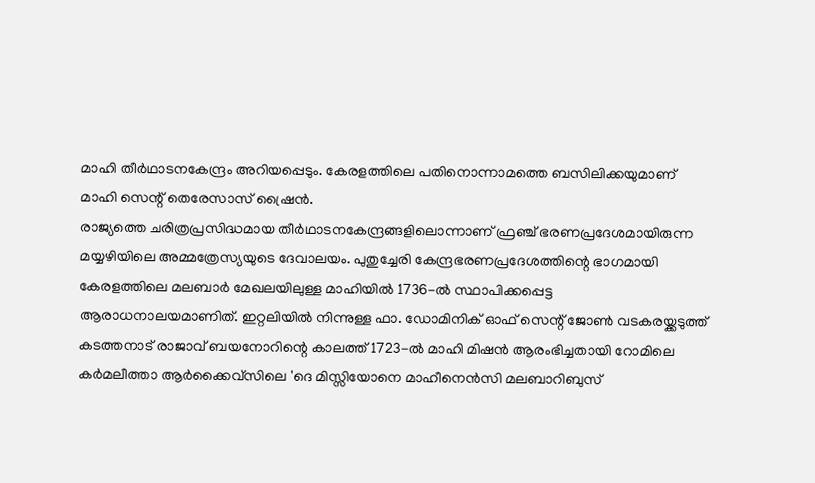മാഹി തീര്‍ഥാടനകേന്ദ്രം അറിയപ്പെടും. കേരളത്തിലെ പതിനൊന്നാമത്തെ ബസിലിക്കയുമാണ് മാഹി സെന്റ് തെരേസാസ് ഷ്രൈന്‍.
രാജ്യത്തെ ചരിത്രപ്രസിദ്ധമായ തീര്‍ഥാടനകേന്ദ്രങ്ങളിലൊന്നാണ് ഫ്രഞ്ച് ഭരണപ്രദേശമായിരുന്ന മയ്യഴിയിലെ അമ്മത്രേസ്യയുടെ ദേവാലയം. പുതുച്ചേരി കേന്ദ്രഭരണപ്രദേശത്തിന്റെ ഭാഗമായി കേരളത്തിലെ മലബാര്‍ മേഖലയിലുള്ള മാഹിയില്‍ 1736-ല്‍ സ്ഥാപിക്കപ്പെട്ട ആരാധനാലയമാണിത്. ഇറ്റലിയില്‍ നിന്നുള്ള ഫാ. ഡോമിനിക് ഓഫ് സെന്റ് ജോണ്‍ വടകരയ്ക്കടുത്ത് കടത്തനാട് രാജാവ് ബയനോറിന്റെ കാലത്ത് 1723-ല്‍ മാഹി മിഷന്‍ ആരംഭിച്ചതായി റോമിലെ കര്‍മലീത്താ ആര്‍ക്കൈവ്സിലെ 'ദെ മിസ്സിയോനെ മാഹീനെന്‍സി മലബാറിബുസ്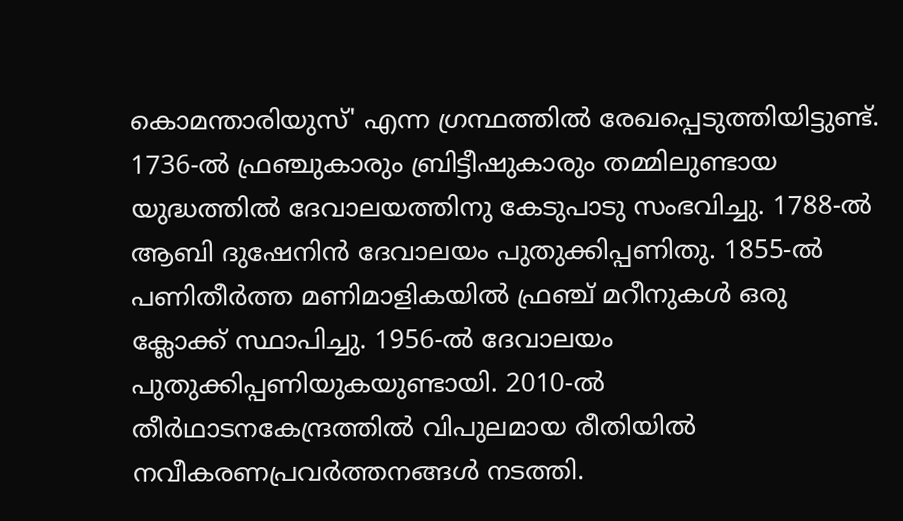കൊമന്താരിയുസ്' എന്ന ഗ്രന്ഥത്തില്‍ രേഖപ്പെടുത്തിയിട്ടുണ്ട്. 1736-ല്‍ ഫ്രഞ്ചുകാരും ബ്രിട്ടീഷുകാരും തമ്മിലുണ്ടായ യുദ്ധത്തില്‍ ദേവാലയത്തിനു കേടുപാടു സംഭവിച്ചു. 1788-ല്‍ ആബി ദുഷേനിന്‍ ദേവാലയം പുതുക്കിപ്പണിതു. 1855-ല്‍ പണിതീര്‍ത്ത മണിമാളികയില്‍ ഫ്രഞ്ച് മറീനുകള്‍ ഒരു ക്ലോക്ക് സ്ഥാപിച്ചു. 1956-ല്‍ ദേവാലയം പുതുക്കിപ്പണിയുകയുണ്ടായി. 2010-ല്‍ തീര്‍ഥാടനകേന്ദ്രത്തില്‍ വിപുലമായ രീതിയില്‍ നവീകരണപ്രവര്‍ത്തനങ്ങള്‍ നടത്തി.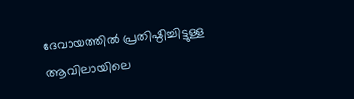ദേവായത്തില്‍ പ്രതിഷ്ഠിച്ചിട്ടുള്ള ആവിലായിലെ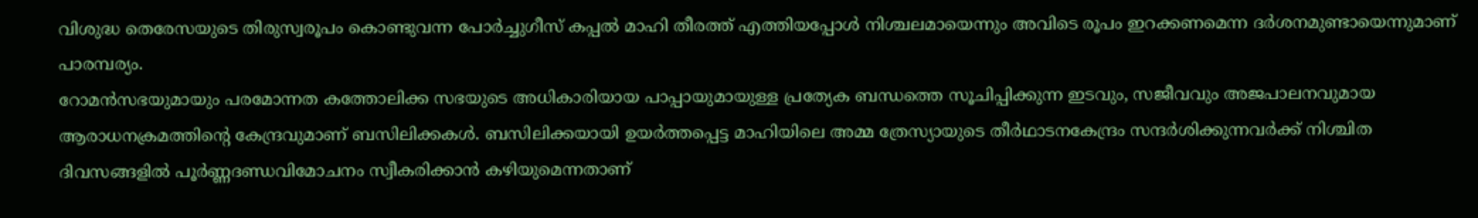വിശുദ്ധ തെരേസയുടെ തിരുസ്വരൂപം കൊണ്ടുവന്ന പോര്‍ച്ചുഗീസ് കപ്പല്‍ മാഹി തീരത്ത് എത്തിയപ്പോള്‍ നിശ്ചലമായെന്നും അവിടെ രൂപം ഇറക്കണമെന്ന ദര്‍ശനമുണ്ടായെന്നുമാണ് പാരമ്പര്യം.
റോമന്‍സഭയുമായും പരമോന്നത കത്തോലിക്ക സഭയുടെ അധികാരിയായ പാപ്പായുമായുള്ള പ്രത്യേക ബന്ധത്തെ സൂചിപ്പിക്കുന്ന ഇടവും, സജീവവും അജപാലനവുമായ ആരാധനക്രമത്തിന്റെ കേന്ദ്രവുമാണ് ബസിലിക്കകള്‍. ബസിലിക്കയായി ഉയര്‍ത്തപ്പെട്ട മാഹിയിലെ അമ്മ ത്രേസ്യായുടെ തീര്‍ഥാടനകേന്ദ്രം സന്ദര്‍ശിക്കുന്നവര്‍ക്ക് നിശ്ചിത ദിവസങ്ങളില്‍ പൂര്‍ണ്ണദണ്ഡവിമോചനം സ്വീകരിക്കാന്‍ കഴിയുമെന്നതാണ്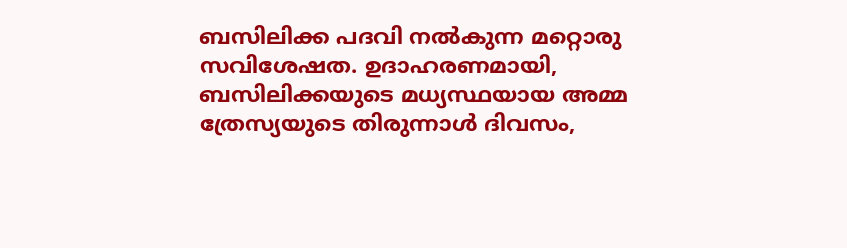ബസിലിക്ക പദവി നല്‍കുന്ന മറ്റൊരു സവിശേഷത. ഉദാഹരണമായി, ബസിലിക്കയുടെ മധ്യസ്ഥയായ അമ്മ ത്രേസ്യയുടെ തിരുന്നാള്‍ ദിവസം,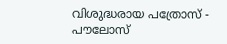വിശുദ്ധരായ പത്രോസ് - പൗലോസ്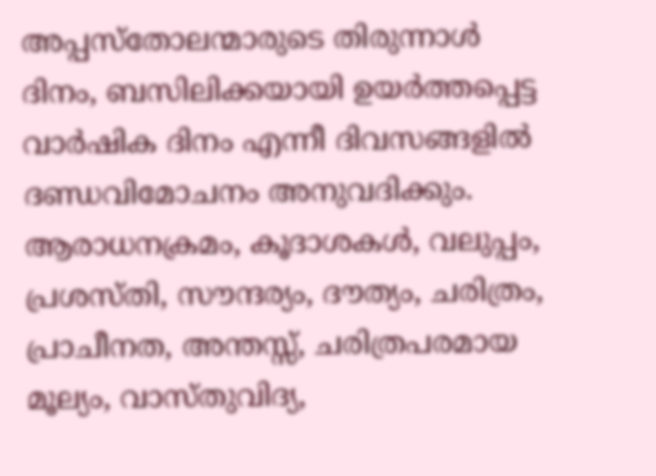അപ്പസ്‌തോലന്മാരുടെ തിരുന്നാള്‍ ദിനം, ബസിലിക്കയായി ഉയര്‍ത്തപ്പെട്ട വാര്‍ഷിക ദിനം എന്നീ ദിവസങ്ങളില്‍ ദണ്ഡവിമോചനം അനുവദിക്കും.
ആരാധനക്രമം, കൂദാശകള്‍, വലുപ്പം, പ്രശസ്തി, സൗന്ദര്യം, ദൗത്യം, ചരിത്രം, പ്രാചീനത, അന്തസ്സ്, ചരിത്രപരമായ മൂല്യം, വാസ്തുവിദ്യ,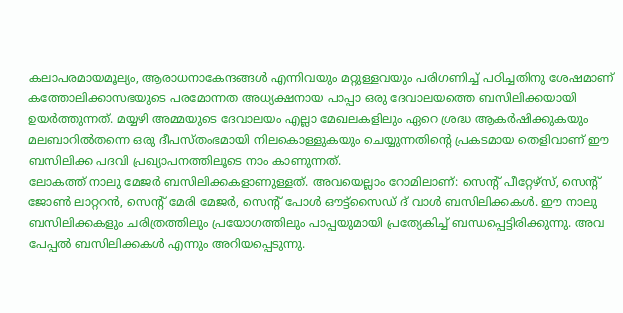കലാപരമായമൂല്യം, ആരാധനാകേന്ദങ്ങള്‍ എന്നിവയും മറ്റുള്ളവയും പരിഗണിച്ച് പഠിച്ചതിനു ശേഷമാണ് കത്തോലിക്കാസഭയുടെ പരമോന്നത അധ്യക്ഷനായ പാപ്പാ ഒരു ദേവാലയത്തെ ബസിലിക്കയായി ഉയര്‍ത്തുന്നത്. മയ്യഴി അമ്മയുടെ ദേവാലയം എല്ലാ മേഖലകളിലും ഏറെ ശ്രദ്ധ ആകര്‍ഷിക്കുകയും മലബാറില്‍തന്നെ ഒരു ദീപസ്തംഭമായി നിലകൊള്ളുകയും ചെയ്യുന്നതിന്റെ പ്രകടമായ തെളിവാണ് ഈ ബസിലിക്ക പദവി പ്രഖ്യാപനത്തിലൂടെ നാം കാണുന്നത്.
ലോകത്ത് നാലു മേജര്‍ ബസിലിക്കകളാണുള്ളത്. അവയെല്ലാം റോമിലാണ്: സെന്റ് പീറ്റേഴ്‌സ്, സെന്റ് ജോണ്‍ ലാറ്ററന്‍, സെന്റ് മേരി മേജര്‍, സെന്റ് പോള്‍ ഔട്ട്സൈഡ് ദ് വാള്‍ ബസിലിക്കകള്‍. ഈ നാലു ബസിലിക്കകളും ചരിത്രത്തിലും പ്രയോഗത്തിലും പാപ്പയുമായി പ്രത്യേകിച്ച് ബന്ധപ്പെട്ടിരിക്കുന്നു. അവ പേപ്പല്‍ ബസിലിക്കകള്‍ എന്നും അറിയപ്പെടുന്നു.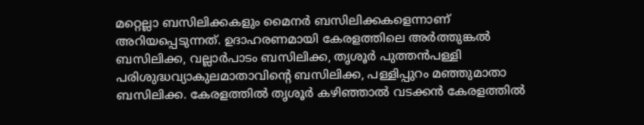മറ്റെല്ലാ ബസിലിക്കകളും മൈനര്‍ ബസിലിക്കകളെന്നാണ് അറിയപ്പെടുന്നത്. ഉദാഹരണമായി കേരളത്തിലെ അര്‍ത്തുങ്കല്‍ ബസിലിക്ക, വല്ലാര്‍പാടം ബസിലിക്ക, തൃശൂര്‍ പുത്തന്‍പള്ളി പരിശുദ്ധവ്യാകുലമാതാവിന്റെ ബസിലിക്ക, പള്ളിപ്പുറം മഞ്ഞുമാതാ ബസിലിക്ക. കേരളത്തില്‍ തൃശൂര്‍ കഴിഞ്ഞാല്‍ വടക്കന്‍ കേരളത്തില്‍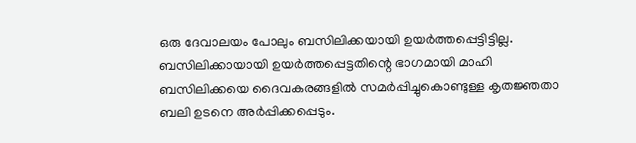ഒരു ദേവാലയം പോലും ബസിലിക്കയായി ഉയര്‍ത്തപ്പെട്ടിട്ടില്ല.
ബസിലിക്കായായി ഉയര്‍ത്തപ്പെട്ടതിന്റെ ഭാഗമായി മാഹി ബസിലിക്കയെ ദൈവകരങ്ങളില്‍ സമര്‍പ്പിച്ചുകൊണ്ടുള്ള കൃതജ്ഞതാ ബലി ഉടനെ അര്‍പ്പിക്കപ്പെടും.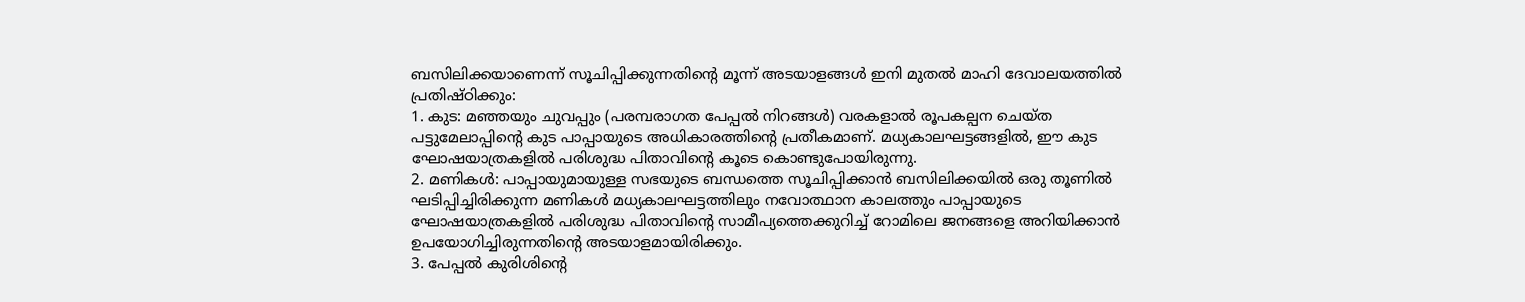ബസിലിക്കയാണെന്ന് സൂചിപ്പിക്കുന്നതിന്റെ മൂന്ന് അടയാളങ്ങള്‍ ഇനി മുതല്‍ മാഹി ദേവാലയത്തില്‍ പ്രതിഷ്ഠിക്കും:
1. കുട: മഞ്ഞയും ചുവപ്പും (പരമ്പരാഗത പേപ്പല്‍ നിറങ്ങള്‍) വരകളാല്‍ രൂപകല്പന ചെയ്ത പട്ടുമേലാപ്പിന്റെ കുട പാപ്പായുടെ അധികാരത്തിന്റെ പ്രതീകമാണ്. മധ്യകാലഘട്ടങ്ങളില്‍, ഈ കുട ഘോഷയാത്രകളില്‍ പരിശുദ്ധ പിതാവിന്റെ കൂടെ കൊണ്ടുപോയിരുന്നു.
2. മണികള്‍: പാപ്പായുമായുള്ള സഭയുടെ ബന്ധത്തെ സൂചിപ്പിക്കാന്‍ ബസിലിക്കയില്‍ ഒരു തൂണില്‍ ഘടിപ്പിച്ചിരിക്കുന്ന മണികള്‍ മധ്യകാലഘട്ടത്തിലും നവോത്ഥാന കാലത്തും പാപ്പായുടെ ഘോഷയാത്രകളില്‍ പരിശുദ്ധ പിതാവിന്റെ സാമീപ്യത്തെക്കുറിച്ച് റോമിലെ ജനങ്ങളെ അറിയിക്കാന്‍ ഉപയോഗിച്ചിരുന്നതിന്റെ അടയാളമായിരിക്കും.
3. പേപ്പല്‍ കുരിശിന്റെ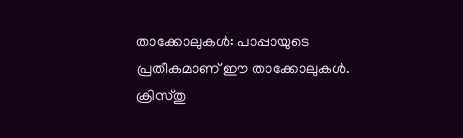താക്കോലുകള്‍: പാപ്പായുടെ പ്രതീകമാണ് ഈ താക്കോലുകള്‍. ക്രിസ്തു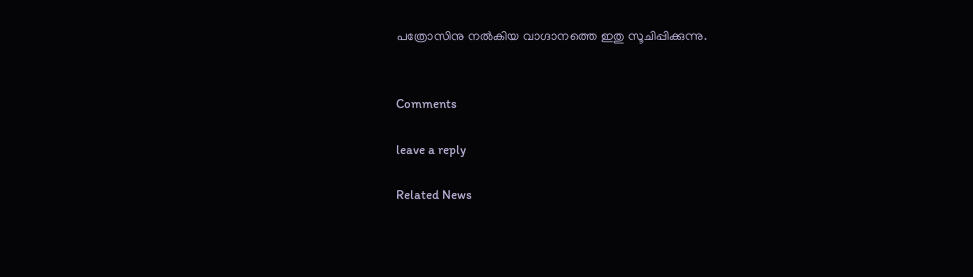പത്രോസിനു നല്‍കിയ വാഗ്ദാനത്തെ ഇതു സൂചിപ്പിക്കുന്നു.


Comments

leave a reply

Related News